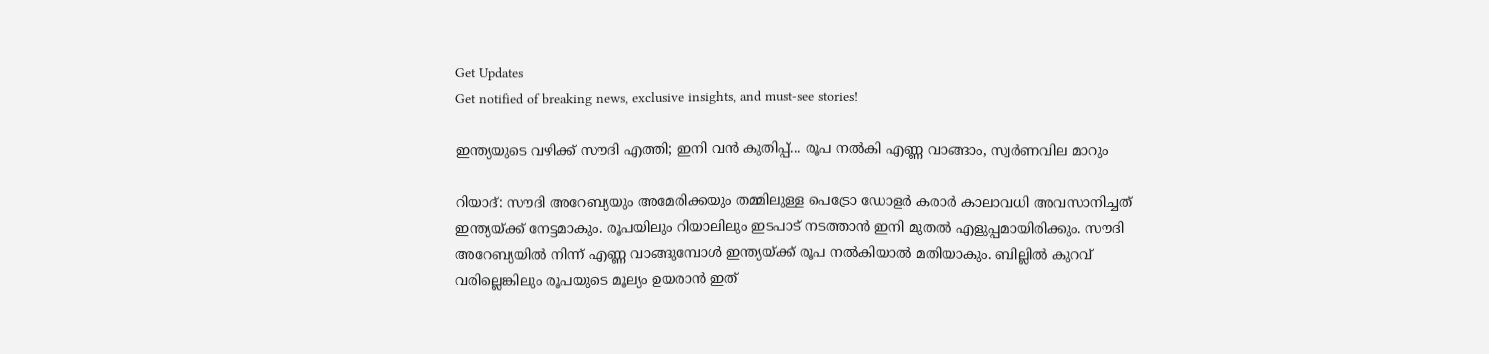Get Updates
Get notified of breaking news, exclusive insights, and must-see stories!

ഇന്ത്യയുടെ വഴിക്ക് സൗദി എത്തി; ഇനി വന്‍ കുതിപ്പ്... രൂപ നല്‍കി എണ്ണ വാങ്ങാം, സ്വര്‍ണവില മാറും

റിയാദ്: സൗദി അറേബ്യയും അമേരിക്കയും തമ്മിലുള്ള പെട്രോ ഡോളര്‍ കരാര്‍ കാലാവധി അവസാനിച്ചത് ഇന്ത്യയ്ക്ക് നേട്ടമാകും. രൂപയിലും റിയാലിലും ഇടപാട് നടത്താന്‍ ഇനി മുതല്‍ എളുപ്പമായിരിക്കും. സൗദി അറേബ്യയില്‍ നിന്ന് എണ്ണ വാങ്ങുമ്പോള്‍ ഇന്ത്യയ്ക്ക് രൂപ നല്‍കിയാല്‍ മതിയാകും. ബില്ലില്‍ കുറവ് വരില്ലെങ്കിലും രൂപയുടെ മൂല്യം ഉയരാന്‍ ഇത്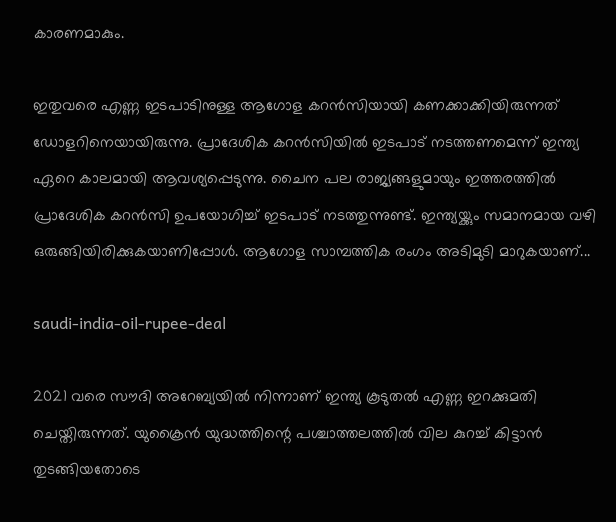കാരണമാകും.

ഇതുവരെ എണ്ണ ഇടപാടിനുള്ള ആഗോള കറന്‍സിയായി കണക്കാക്കിയിരുന്നത് ഡോളറിനെയായിരുന്നു. പ്രാദേശിക കറന്‍സിയില്‍ ഇടപാട് നടത്തണമെന്ന് ഇന്ത്യ ഏറെ കാലമായി ആവശ്യപ്പെടുന്നു. ചൈന പല രാജ്യങ്ങളുമായും ഇത്തരത്തില്‍ പ്രാദേശിക കറന്‍സി ഉപയോഗിച്ച് ഇടപാട് നടത്തുന്നുണ്ട്. ഇന്ത്യയ്ക്കും സമാനമായ വഴി ഒരുങ്ങിയിരിക്കുകയാണിപ്പോള്‍. ആഗോള സാമ്പത്തിക രംഗം അടിമുടി മാറുകയാണ്...

saudi-india-oil-rupee-deal

2021 വരെ സൗദി അറേബ്യയില്‍ നിന്നാണ് ഇന്ത്യ കൂടുതല്‍ എണ്ണ ഇറക്കുമതി ചെയ്തിരുന്നത്. യുക്രൈന്‍ യുദ്ധത്തിന്റെ പശ്ചാത്തലത്തില്‍ വില കുറച്ച് കിട്ടാന്‍ തുടങ്ങിയതോടെ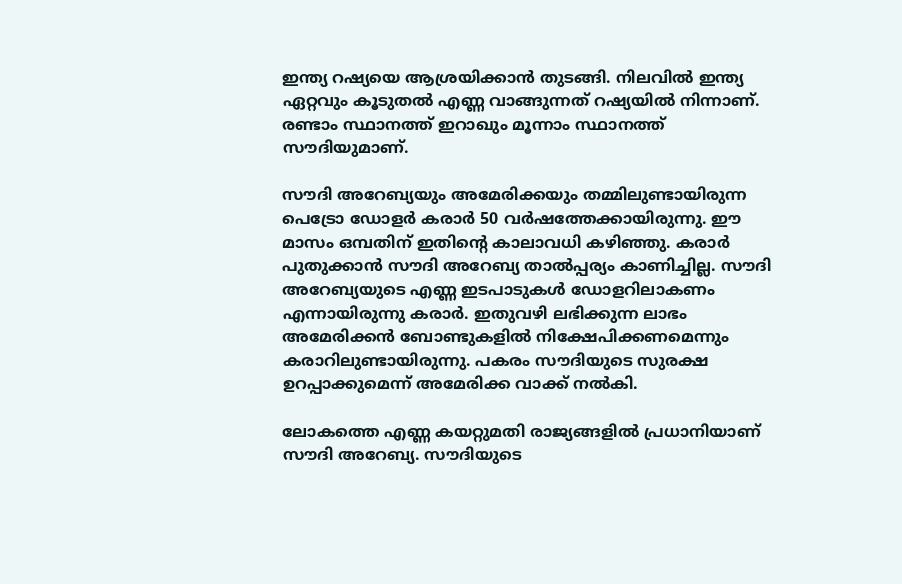ഇന്ത്യ റഷ്യയെ ആശ്രയിക്കാന്‍ തുടങ്ങി. നിലവില്‍ ഇന്ത്യ ഏറ്റവും കൂടുതല്‍ എണ്ണ വാങ്ങുന്നത് റഷ്യയില്‍ നിന്നാണ്. രണ്ടാം സ്ഥാനത്ത് ഇറാഖും മൂന്നാം സ്ഥാനത്ത് സൗദിയുമാണ്.

സൗദി അറേബ്യയും അമേരിക്കയും തമ്മിലുണ്ടായിരുന്ന പെട്രോ ഡോളര്‍ കരാര്‍ 50 വര്‍ഷത്തേക്കായിരുന്നു. ഈ മാസം ഒമ്പതിന് ഇതിന്റെ കാലാവധി കഴിഞ്ഞു. കരാര്‍ പുതുക്കാന്‍ സൗദി അറേബ്യ താല്‍പ്പര്യം കാണിച്ചില്ല. സൗദി അറേബ്യയുടെ എണ്ണ ഇടപാടുകള്‍ ഡോളറിലാകണം എന്നായിരുന്നു കരാര്‍. ഇതുവഴി ലഭിക്കുന്ന ലാഭം അമേരിക്കന്‍ ബോണ്ടുകളില്‍ നിക്ഷേപിക്കണമെന്നും കരാറിലുണ്ടായിരുന്നു. പകരം സൗദിയുടെ സുരക്ഷ ഉറപ്പാക്കുമെന്ന് അമേരിക്ക വാക്ക് നല്‍കി.

ലോകത്തെ എണ്ണ കയറ്റുമതി രാജ്യങ്ങളില്‍ പ്രധാനിയാണ് സൗദി അറേബ്യ. സൗദിയുടെ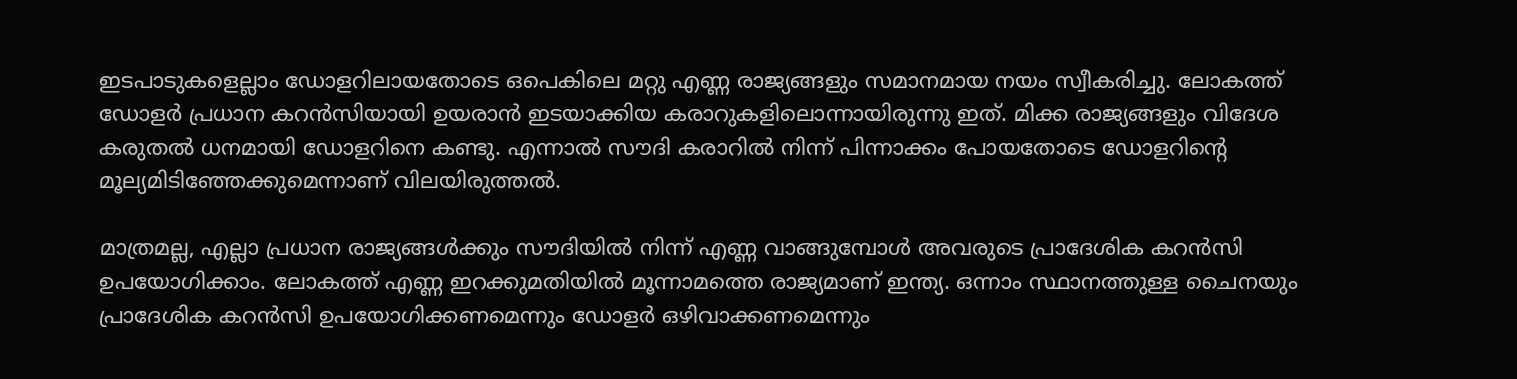ഇടപാടുകളെല്ലാം ഡോളറിലായതോടെ ഒപെകിലെ മറ്റു എണ്ണ രാജ്യങ്ങളും സമാനമായ നയം സ്വീകരിച്ചു. ലോകത്ത് ഡോളര്‍ പ്രധാന കറന്‍സിയായി ഉയരാന്‍ ഇടയാക്കിയ കരാറുകളിലൊന്നായിരുന്നു ഇത്. മിക്ക രാജ്യങ്ങളും വിദേശ കരുതല്‍ ധനമായി ഡോളറിനെ കണ്ടു. എന്നാല്‍ സൗദി കരാറില്‍ നിന്ന് പിന്നാക്കം പോയതോടെ ഡോളറിന്റെ മൂല്യമിടിഞ്ഞേക്കുമെന്നാണ് വിലയിരുത്തല്‍.

മാത്രമല്ല, എല്ലാ പ്രധാന രാജ്യങ്ങള്‍ക്കും സൗദിയില്‍ നിന്ന് എണ്ണ വാങ്ങുമ്പോള്‍ അവരുടെ പ്രാദേശിക കറന്‍സി ഉപയോഗിക്കാം. ലോകത്ത് എണ്ണ ഇറക്കുമതിയില്‍ മൂന്നാമത്തെ രാജ്യമാണ് ഇന്ത്യ. ഒന്നാം സ്ഥാനത്തുള്ള ചൈനയും പ്രാദേശിക കറന്‍സി ഉപയോഗിക്കണമെന്നും ഡോളര്‍ ഒഴിവാക്കണമെന്നും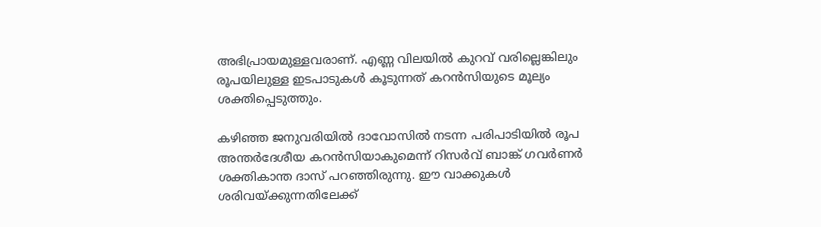അഭിപ്രായമുള്ളവരാണ്. എണ്ണ വിലയില്‍ കുറവ് വരില്ലെങ്കിലും രൂപയിലുള്ള ഇടപാടുകള്‍ കൂടുന്നത് കറന്‍സിയുടെ മൂല്യം ശക്തിപ്പെടുത്തും.

കഴിഞ്ഞ ജനുവരിയില്‍ ദാവോസില്‍ നടന്ന പരിപാടിയില്‍ രൂപ അന്തര്‍ദേശീയ കറന്‍സിയാകുമെന്ന് റിസര്‍വ് ബാങ്ക് ഗവര്‍ണര്‍ ശക്തികാന്ത ദാസ് പറഞ്ഞിരുന്നു. ഈ വാക്കുകള്‍ ശരിവയ്ക്കുന്നതിലേക്ക്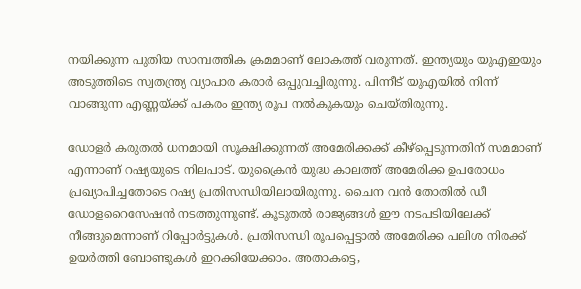നയിക്കുന്ന പുതിയ സാമ്പത്തിക ക്രമമാണ് ലോകത്ത് വരുന്നത്. ഇന്ത്യയും യുഎഇയും അടുത്തിടെ സ്വതന്ത്ര്യ വ്യാപാര കരാര്‍ ഒപ്പുവച്ചിരുന്നു. പിന്നീട് യുഎയില്‍ നിന്ന് വാങ്ങുന്ന എണ്ണയ്ക്ക് പകരം ഇന്ത്യ രൂപ നല്‍കുകയും ചെയ്തിരുന്നു.

ഡോളര്‍ കരുതല്‍ ധനമായി സൂക്ഷിക്കുന്നത് അമേരിക്കക്ക് കീഴ്‌പ്പെടുന്നതിന് സമമാണ് എന്നാണ് റഷ്യയുടെ നിലപാട്. യുക്രൈന്‍ യുദ്ധ കാലത്ത് അമേരിക്ക ഉപരോധം പ്രഖ്യാപിച്ചതോടെ റഷ്യ പ്രതിസന്ധിയിലായിരുന്നു. ചൈന വന്‍ തോതില്‍ ഡീ ഡോളറൈസേഷന്‍ നടത്തുന്നുണ്ട്. കൂടുതല്‍ രാജ്യങ്ങള്‍ ഈ നടപടിയിലേക്ക് നീങ്ങുമെന്നാണ് റിപ്പോര്‍ട്ടുകള്‍. പ്രതിസന്ധി രൂപപ്പെട്ടാല്‍ അമേരിക്ക പലിശ നിരക്ക് ഉയര്‍ത്തി ബോണ്ടുകള്‍ ഇറക്കിയേക്കാം. അതാകട്ടെ,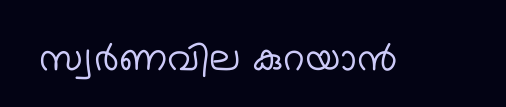സ്വര്‍ണവില കുറയാന്‍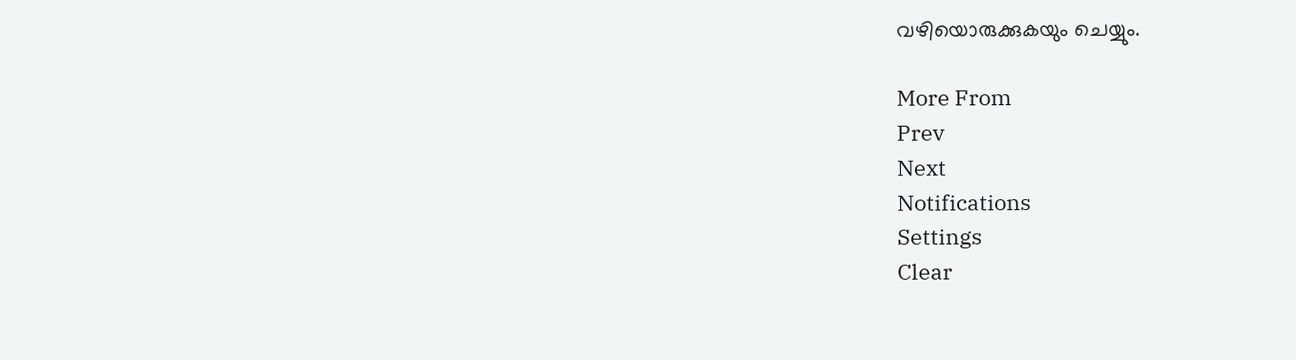വഴിയൊരുക്കുകയും ചെയ്യും.

More From
Prev
Next
Notifications
Settings
Clear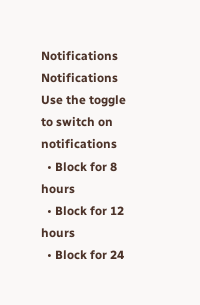Notifications
Notifications
Use the toggle to switch on notifications
  • Block for 8 hours
  • Block for 12 hours
  • Block for 24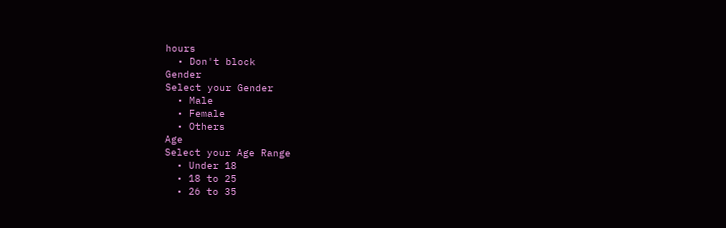hours
  • Don't block
Gender
Select your Gender
  • Male
  • Female
  • Others
Age
Select your Age Range
  • Under 18
  • 18 to 25
  • 26 to 35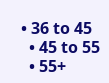• 36 to 45
  • 45 to 55
  • 55+